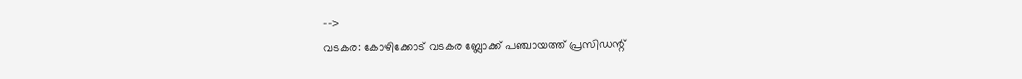-->
വടകര: കോഴിക്കോട് വടകര ബ്ലോക്ക് പഞ്ചായത്ത് പ്രസിഡന്റ്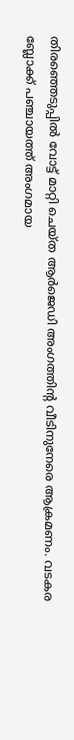തിരഞ്ഞെടുപ്പിൽ വോട്ട് മാറ്റി ചെയ്ത ആർജെഡി അംഗത്തിന്റ വീടിനുനേരെ ആക്രമണം. വടകര ബ്ലോക്ക് പഞ്ചായത്ത് അംഗമായ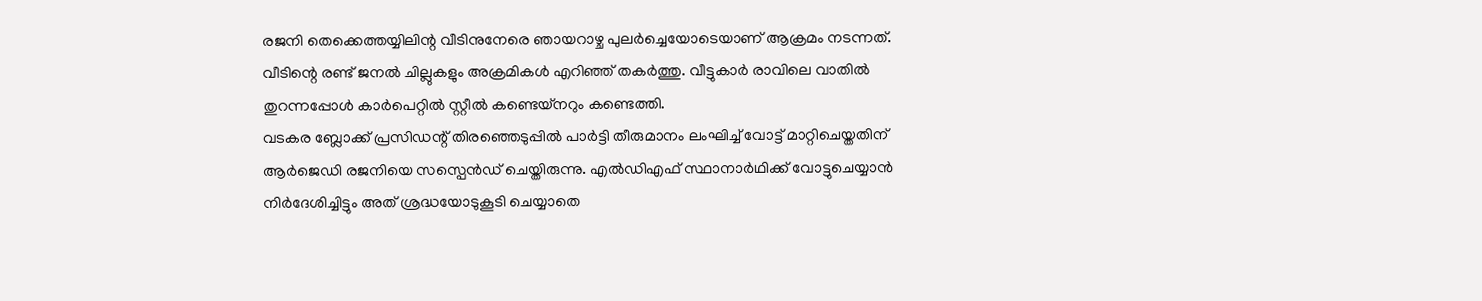രജനി തെക്കെത്തയ്യിലിന്റ വീടിനുനേരെ ഞായറാഴ്ച പുലർച്ചെയോടെയാണ് ആക്രമം നടന്നത്. വീടിന്റെ രണ്ട് ജനൽ ചില്ലുകളും അക്രമികൾ എറിഞ്ഞ് തകർത്തു. വീട്ടുകാർ രാവിലെ വാതിൽ തുറന്നപ്പോൾ കാർപെറ്റിൽ സ്റ്റീൽ കണ്ടെയ്നറും കണ്ടെത്തി.
വടകര ബ്ലോക്ക് പ്രസിഡന്റ് തിരഞ്ഞെടുപ്പിൽ പാർട്ടി തീരുമാനം ലംഘിച്ച് വോട്ട് മാറ്റിചെയ്തതിന് ആർജെഡി രജനിയെ സസ്പെൻഡ് ചെയ്തിരുന്നു. എൽഡിഎഫ് സ്ഥാനാർഥിക്ക് വോട്ടുചെയ്യാൻ നിർദേശിച്ചിട്ടും അത് ശ്രദ്ധയോടുകൂടി ചെയ്യാതെ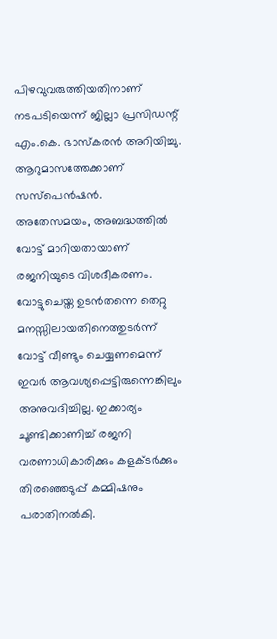പിഴവുവരുത്തിയതിനാണ് നടപടിയെന്ന് ജില്ലാ പ്രസിഡന്റ് എം.കെ. ഭാസ്കരൻ അറിയിച്ചു. ആറുമാസത്തേക്കാണ് സസ്പെൻഷൻ.
അതേസമയം, അബദ്ധത്തിൽ വോട്ട് മാറിയതായാണ് രജനിയുടെ വിശദീകരണം. വോട്ടുചെയ്ത ഉടൻതന്നെ തെറ്റു മനസ്സിലായതിനെത്തുടർന്ന് വോട്ട് വീണ്ടും ചെയ്യണമെന്ന് ഇവർ ആവശ്യപ്പെട്ടിരുന്നെങ്കിലും അനുവദിച്ചില്ല. ഇക്കാര്യം ചൂണ്ടിക്കാണിച്ച് രജനി വരണാധികാരിക്കും കളക്ടർക്കും തിരഞ്ഞെടുപ്പ് കമ്മിഷനും പരാതിനൽകി.